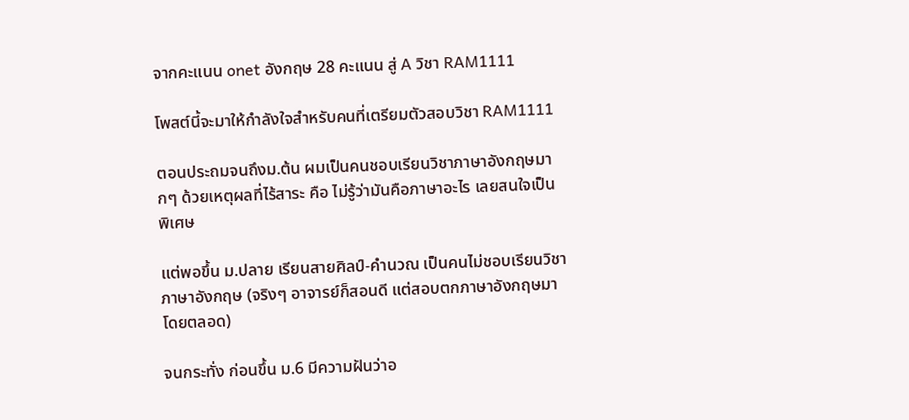จากคะแนน onet อังกฤษ 28 คะแนน สู่ A วิชา RAM1111

โพสต์นี้จะมาให้กำลังใจสำหรับคนที่เตรียมตัวสอบวิชา RAM1111

ตอนประถมจนถึงม.ต้น ผมเป็นคนชอบเรียนวิชาภาษาอังกฤษมากๆ ด้วยเหตุผลที่ไร้สาระ คือ ไม่รู้ว่ามันคือภาษาอะไร เลยสนใจเป็นพิเศษ

แต่พอขึ้น ม.ปลาย เรียนสายศิลป์-คำนวณ เป็นคนไม่ชอบเรียนวิชาภาษาอังกฤษ (จริงๆ อาจารย์ก็สอนดี แต่สอบตกภาษาอังกฤษมาโดยตลอด)

จนกระทั่ง ก่อนขึ้น ม.6 มีความฝันว่าอ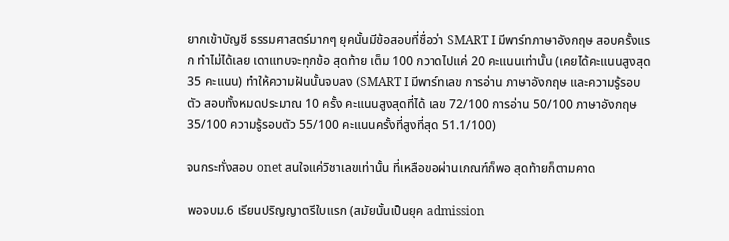ยากเข้าบัญชี ธรรมศาสตร์มากๆ ยุคนั้นมีข้อสอบที่ชื่อว่า SMART I มีพาร์ทภาษาอังกฤษ สอบครั้งแรก ทำไม่ได้เลย เดาแทบจะทุกข้อ สุดท้าย เต็ม 100 กวาดไปแค่ 20 คะแนนเท่านั้น (เคยได้คะแนนสูงสุด 35 คะแนน) ทำให้ความฝันนั้นจบลง (SMART I มีพาร์ทเลข การอ่าน ภาษาอังกฤษ และความรู้รอบตัว สอบทั้งหมดประมาณ 10 ครั้ง คะแนนสูงสุดที่ได้ เลข 72/100 การอ่าน 50/100 ภาษาอังกฤษ 35/100 ความรู้รอบตัว 55/100 คะแนนครั้งที่สูงที่สุด 51.1/100)

จนกระทั่งสอบ onet สนใจแค่วิชาเลขเท่านั้น ที่เหลือขอผ่านเกณฑ์ก็พอ สุดท้ายก็ตามคาด

พอจบม.6 เรียนปริญญาตรีใบแรก (สมัยนั้นเป็นยุค admission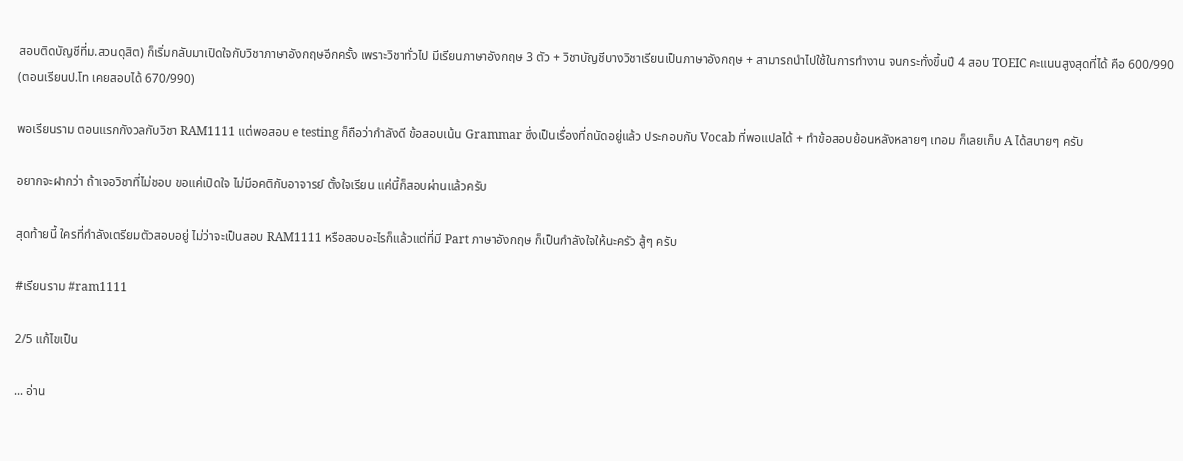สอบติดบัญชีที่ม.สวนดุสิต) ก็เริ่มกลับมาเปิดใจกับวิชาภาษาอังกฤษอีกครั้ง เพราะวิชาทั่วไป มีเรียนภาษาอังกฤษ 3 ตัว + วิชาบัญชีบางวิชาเรียนเป็นภาษาอังกฤษ + สามารถนำไปใช้ในการทำงาน จนกระทั่งขึ้นปี 4 สอบ TOEIC คะแนนสูงสุดที่ได้ คือ 600/990 (ตอนเรียนป.โท เคยสอบได้ 670/990)

พอเรียนราม ตอนแรกกังวลกับวิชา RAM1111 แต่พอสอบ e testing ก็ถือว่ากำลังดี ข้อสอบเน้น Grammar ซึ่งเป็นเรื่องที่ถนัดอยู่แล้ว ประกอบกับ Vocab ที่พอแปลได้ + ทำข้อสอบย้อนหลังหลายๆ เทอม ก็เลยเก็บ A ได้สบายๆ ครับ

อยากจะฝากว่า ถ้าเจอวิชาที่ไม่ชอบ ขอแค่เปิดใจ ไม่มีอคติกับอาจารย์ ตั้งใจเรียน แค่นี้ก็สอบผ่านแล้วครับ

สุดท้ายนี้ ใครที่กำลังเตรียมตัวสอบอยู่ ไม่ว่าจะเป็นสอบ RAM1111 หรือสอบอะไรก็แล้วแต่ที่มี Part ภาษาอังกฤษ ก็เป็นกำลังใจให้นะครัว สู้ๆ ครับ

#เรียนราม #ram1111

2/5 แก้ไขเป็น

... อ่าน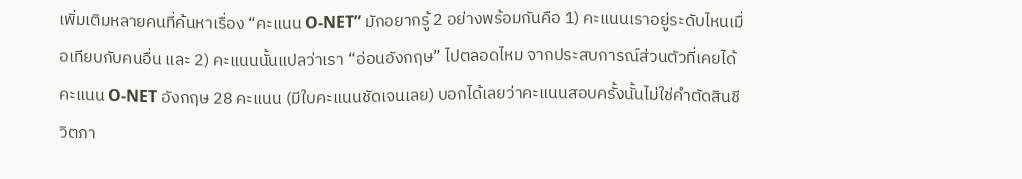เพิ่มเติมหลายคนที่ค้นหาเรื่อง “คะแนน O-NET” มักอยากรู้ 2 อย่างพร้อมกันคือ 1) คะแนนเราอยู่ระดับไหนเมื่อเทียบกับคนอื่น และ 2) คะแนนนั้นแปลว่าเรา “อ่อนอังกฤษ” ไปตลอดไหม จากประสบการณ์ส่วนตัวที่เคยได้คะแนน O-NET อังกฤษ 28 คะแนน (มีใบคะแนนชัดเจนเลย) บอกได้เลยว่าคะแนนสอบครั้งนั้นไม่ใช่คำตัดสินชีวิตภา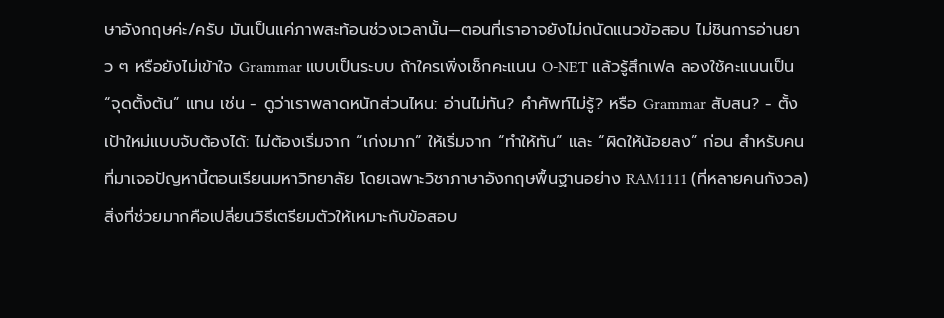ษาอังกฤษค่ะ/ครับ มันเป็นแค่ภาพสะท้อนช่วงเวลานั้น—ตอนที่เราอาจยังไม่ถนัดแนวข้อสอบ ไม่ชินการอ่านยาว ๆ หรือยังไม่เข้าใจ Grammar แบบเป็นระบบ ถ้าใครเพิ่งเช็กคะแนน O-NET แล้วรู้สึกเฟล ลองใช้คะแนนเป็น “จุดตั้งต้น” แทน เช่น - ดูว่าเราพลาดหนักส่วนไหน: อ่านไม่ทัน? คำศัพท์ไม่รู้? หรือ Grammar สับสน? - ตั้งเป้าใหม่แบบจับต้องได้: ไม่ต้องเริ่มจาก “เก่งมาก” ให้เริ่มจาก “ทำให้ทัน” และ “ผิดให้น้อยลง” ก่อน สำหรับคนที่มาเจอปัญหานี้ตอนเรียนมหาวิทยาลัย โดยเฉพาะวิชาภาษาอังกฤษพื้นฐานอย่าง RAM1111 (ที่หลายคนกังวล) สิ่งที่ช่วยมากคือเปลี่ยนวิธีเตรียมตัวให้เหมาะกับข้อสอบ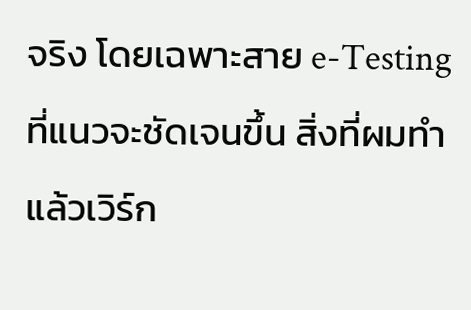จริง โดยเฉพาะสาย e-Testing ที่แนวจะชัดเจนขึ้น สิ่งที่ผมทำแล้วเวิร์ก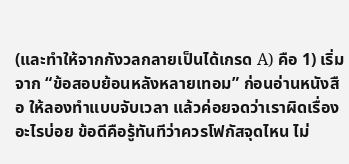(และทำให้จากกังวลกลายเป็นได้เกรด A) คือ 1) เริ่มจาก “ข้อสอบย้อนหลังหลายเทอม” ก่อนอ่านหนังสือ ให้ลองทำแบบจับเวลา แล้วค่อยจดว่าเราผิดเรื่องอะไรบ่อย ข้อดีคือรู้ทันทีว่าควรโฟกัสจุดไหน ไม่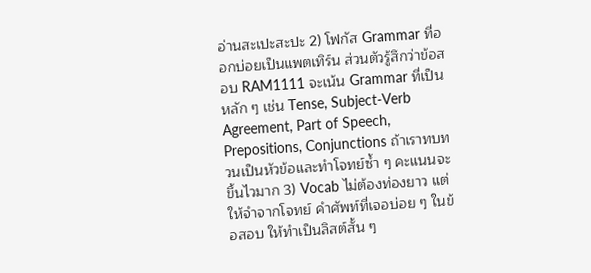อ่านสะเปะสะปะ 2) โฟกัส Grammar ที่ออกบ่อยเป็นแพตเทิร์น ส่วนตัวรู้สึกว่าข้อสอบ RAM1111 จะเน้น Grammar ที่เป็นหลัก ๆ เช่น Tense, Subject-Verb Agreement, Part of Speech, Prepositions, Conjunctions ถ้าเราทบทวนเป็นหัวข้อและทำโจทย์ซ้ำ ๆ คะแนนจะขึ้นไวมาก 3) Vocab ไม่ต้องท่องยาว แต่ให้จำจากโจทย์ คำศัพท์ที่เจอบ่อย ๆ ในข้อสอบ ให้ทำเป็นลิสต์สั้น ๆ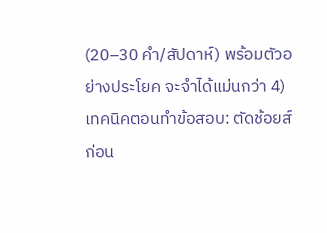(20–30 คำ/สัปดาห์) พร้อมตัวอย่างประโยค จะจำได้แม่นกว่า 4) เทคนิคตอนทำข้อสอบ: ตัดช้อยส์ก่อน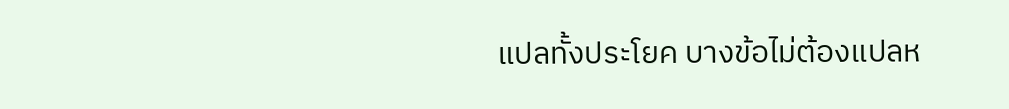แปลทั้งประโยค บางข้อไม่ต้องแปลห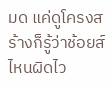มด แค่ดูโครงสร้างก็รู้ว่าช้อยส์ไหนผิดไว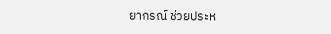ยากรณ์ ช่วยประห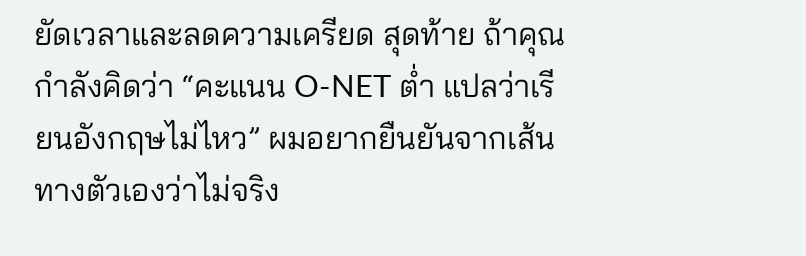ยัดเวลาและลดความเครียด สุดท้าย ถ้าคุณกำลังคิดว่า “คะแนน O-NET ต่ำ แปลว่าเรียนอังกฤษไม่ไหว” ผมอยากยืนยันจากเส้นทางตัวเองว่าไม่จริง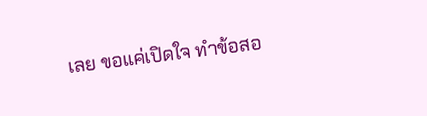เลย ขอแค่เปิดใจ ทำข้อสอ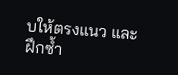บให้ตรงแนว และฝึกซ้ำ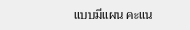แบบมีแผน คะแน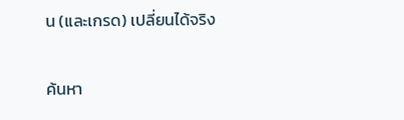น (และเกรด) เปลี่ยนได้จริง

ค้นหา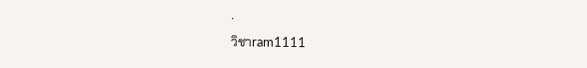·
วิชาram1111